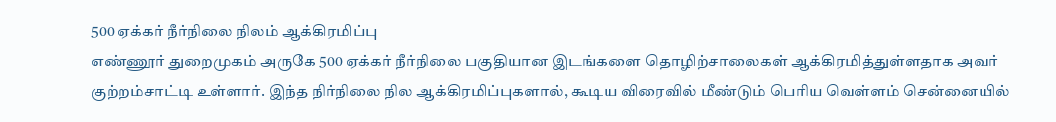500 ஏக்கர் நீர்நிலை நிலம் ஆக்கிரமிப்பு
எண்ணூர் துறைமுகம் அருகே 500 ஏக்கர் நீர்நிலை பகுதியான இடங்களை தொழிற்சாலைகள் ஆக்கிரமித்துள்ளதாக அவர் குற்றம்சாட்டி உள்ளார். இந்த நிர்நிலை நில ஆக்கிரமிப்புகளால், கூடிய விரைவில் மீண்டும் பெரிய வெள்ளம் சென்னையில்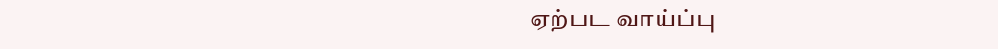ஏற்பட வாய்ப்பு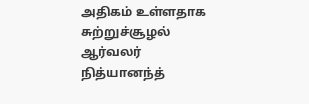அதிகம் உள்ளதாக சுற்றுச்சூழல் ஆர்வலர் நித்யானந்த்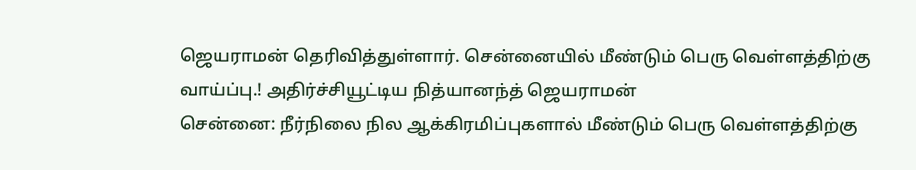ஜெயராமன் தெரிவித்துள்ளார். சென்னையில் மீண்டும் பெரு வெள்ளத்திற்கு வாய்ப்பு.! அதிர்ச்சியூட்டிய நித்யானந்த் ஜெயராமன்
சென்னை: நீர்நிலை நில ஆக்கிரமிப்புகளால் மீண்டும் பெரு வெள்ளத்திற்கு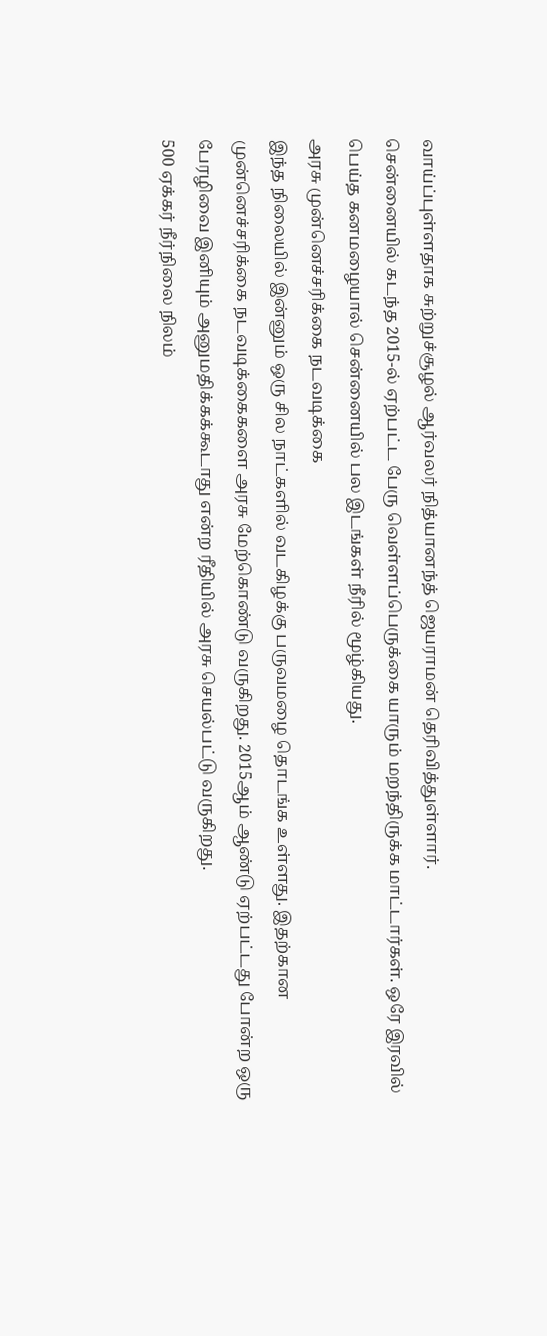வாய்ப்புள்ளதாக சுற்றுச்சூழல் ஆர்வலர் நித்யானந்த் ஜெயராமன் தெரிவித்துள்ளார்.
சென்னையில் கடந்த 2015-ல் ஏற்பட்ட பேரு வெள்ளப்பெருக்கை யாரும் மறந்திருக்க மாட்டார்கள். ஒரே இரவில் பெய்த கனமழையால் சென்னையில் பல இடங்கள் நீரில் மூழ்கியது.
அரசு முன்னெச்சரிக்கை நடவடிக்கை
இந்த நிலையில் இன்னும் ஒரு சில நாட்களில் வடகிழக்கு பருவமழை தொடங்க உள்ளது. இதற்கான முன்னெச்சரிக்கை நடவடிக்கைகளை அரசு மேற்கொண்டு வருகிறது. 2015ஆம் ஆண்டு ஏற்பட்டது போன்ற ஒரு பேரழிவை இனியும் அனுமதிக்கக்கூடாது என்ற ரீதியில் அரசு செயல்பட்டு வருகிறது.
500 ஏக்கர் நீர்நிலை நிலம்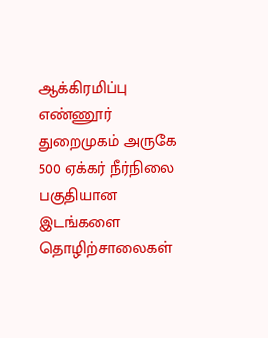ஆக்கிரமிப்பு
எண்ணூர் துறைமுகம் அருகே 500 ஏக்கர் நீர்நிலை பகுதியான இடங்களை தொழிற்சாலைகள்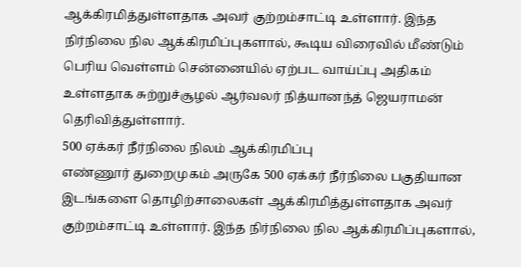ஆக்கிரமித்துள்ளதாக அவர் குற்றம்சாட்டி உள்ளார். இந்த நிர்நிலை நில ஆக்கிரமிப்புகளால், கூடிய விரைவில் மீண்டும் பெரிய வெள்ளம் சென்னையில் ஏற்பட வாய்ப்பு அதிகம் உள்ளதாக சுற்றுச்சூழல் ஆர்வலர் நித்யானந்த் ஜெயராமன் தெரிவித்துள்ளார்.
500 ஏக்கர் நீர்நிலை நிலம் ஆக்கிரமிப்பு
எண்ணூர் துறைமுகம் அருகே 500 ஏக்கர் நீர்நிலை பகுதியான இடங்களை தொழிற்சாலைகள் ஆக்கிரமித்துள்ளதாக அவர் குற்றம்சாட்டி உள்ளார். இந்த நிர்நிலை நில ஆக்கிரமிப்புகளால்,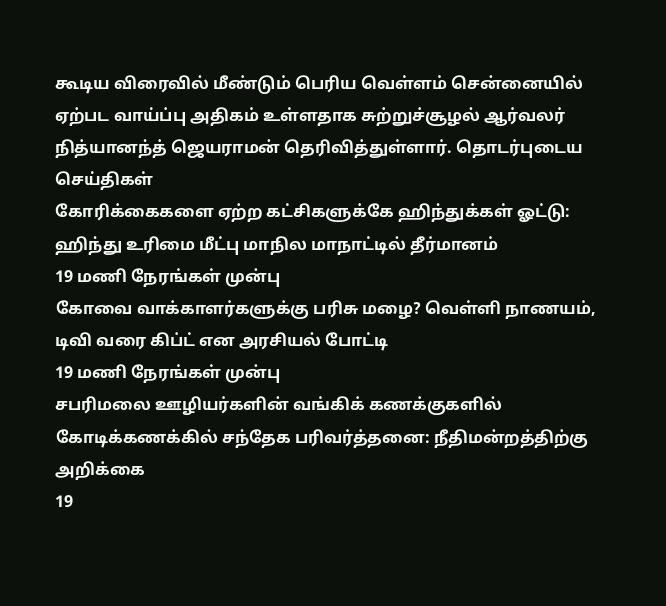கூடிய விரைவில் மீண்டும் பெரிய வெள்ளம் சென்னையில் ஏற்பட வாய்ப்பு அதிகம் உள்ளதாக சுற்றுச்சூழல் ஆர்வலர் நித்யானந்த் ஜெயராமன் தெரிவித்துள்ளார். தொடர்புடைய செய்திகள்
கோரிக்கைகளை ஏற்ற கட்சிகளுக்கே ஹிந்துக்கள் ஓட்டு: ஹிந்து உரிமை மீட்பு மாநில மாநாட்டில் தீர்மானம்
19 மணி நேரங்கள் முன்பு
கோவை வாக்காளர்களுக்கு பரிசு மழை? வெள்ளி நாணயம், டிவி வரை கிப்ட் என அரசியல் போட்டி
19 மணி நேரங்கள் முன்பு
சபரிமலை ஊழியர்களின் வங்கிக் கணக்குகளில் கோடிக்கணக்கில் சந்தேக பரிவர்த்தனை: நீதிமன்றத்திற்கு அறிக்கை
19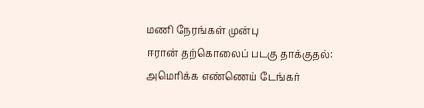மணி நேரங்கள் முன்பு
ஈரான் தற்கொலைப் படகு தாக்குதல்: அமெரிக்க எண்ணெய் டேங்கர்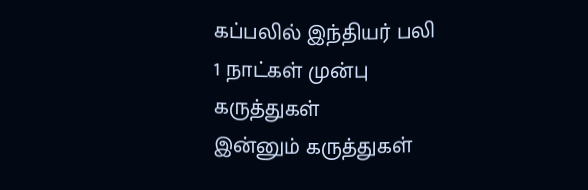கப்பலில் இந்தியர் பலி
1 நாட்கள் முன்பு
கருத்துகள்
இன்னும் கருத்துகள்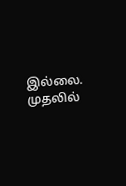இல்லை. முதலில்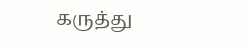கருத்து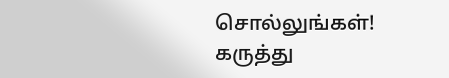சொல்லுங்கள்!
கருத்து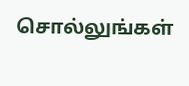சொல்லுங்கள்